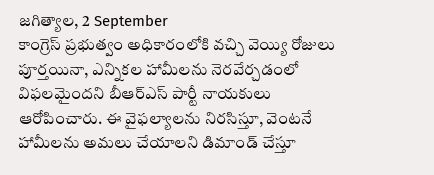జగిత్యాల, 2 September
కాంగ్రెస్ ప్రభుత్వం అధికారంలోకి వచ్చి వెయ్యి రోజులు పూర్తయినా, ఎన్నికల హామీలను నెరవేర్చడంలో విఫలమైందని బీఆర్ఎస్ పార్టీ నాయకులు ఆరోపించారు. ఈ వైఫల్యాలను నిరసిస్తూ, వెంటనే హామీలను అమలు చేయాలని డిమాండ్ చేస్తూ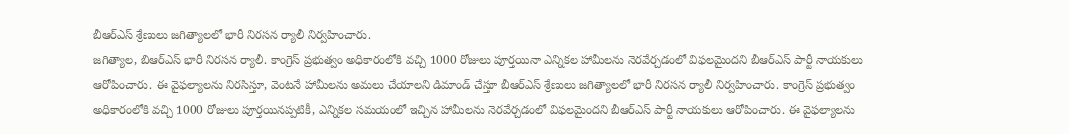బీఆర్ఎస్ శ్రేణులు జగిత్యాలలో భారీ నిరసన ర్యాలీ నిర్వహించారు.
జగిత్యాల, బిఆర్ఎస్ భారీ నిరసన ర్యాలీ. కాంగ్రెస్ ప్రభుత్వం అధికారంలోకి వచ్చి 1000 రోజులు పూర్తయినా ఎన్నికల హామీలను నెరవేర్చడంలో విఫలమైందని బీఆర్ఎస్ పార్టీ నాయకులు ఆరోపించారు. ఈ వైఫల్యాలను నిరసిస్తూ, వెంటనే హామీలను అమలు చేయాలని డిమాండ్ చేస్తూ బీఆర్ఎస్ శ్రేణులు జగిత్యాలలో భారీ నిరసన ర్యాలీ నిర్వహించారు. కాంగ్రెస్ ప్రభుత్వం అధికారంలోకి వచ్చి 1000 రోజులు పూర్తయినప్పటికీ, ఎన్నికల సమయంలో ఇచ్చిన హామీలను నెరవేర్చడంలో విఫలమైందని బీఆర్ఎస్ పార్టీ నాయకులు ఆరోపించారు. ఈ వైఫల్యాలను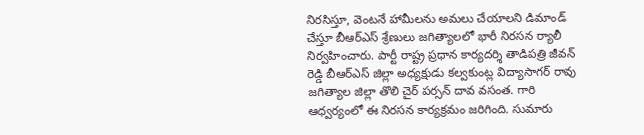నిరసిస్తూ, వెంటనే హామీలను అమలు చేయాలని డిమాండ్ చేస్తూ బీఆర్ఎస్ శ్రేణులు జగిత్యాలలో భారీ నిరసన ర్యాలీ నిర్వహించారు. పార్టీ రాష్ట్ర ప్రధాన కార్యదర్శి తాడిపత్రి జీవన్ రెడ్డి బీఆర్ఎస్ జిల్లా అధ్యక్షుడు కల్వకుంట్ల విద్యాసాగర్ రావు జగిత్యాల జిల్లా తొలి చైర్ పర్సన్ దావ వసంత. గారి ఆధ్వర్యంలో ఈ నిరసన కార్యక్రమం జరిగింది. సుమారు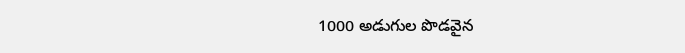1000 అడుగుల పొడవైన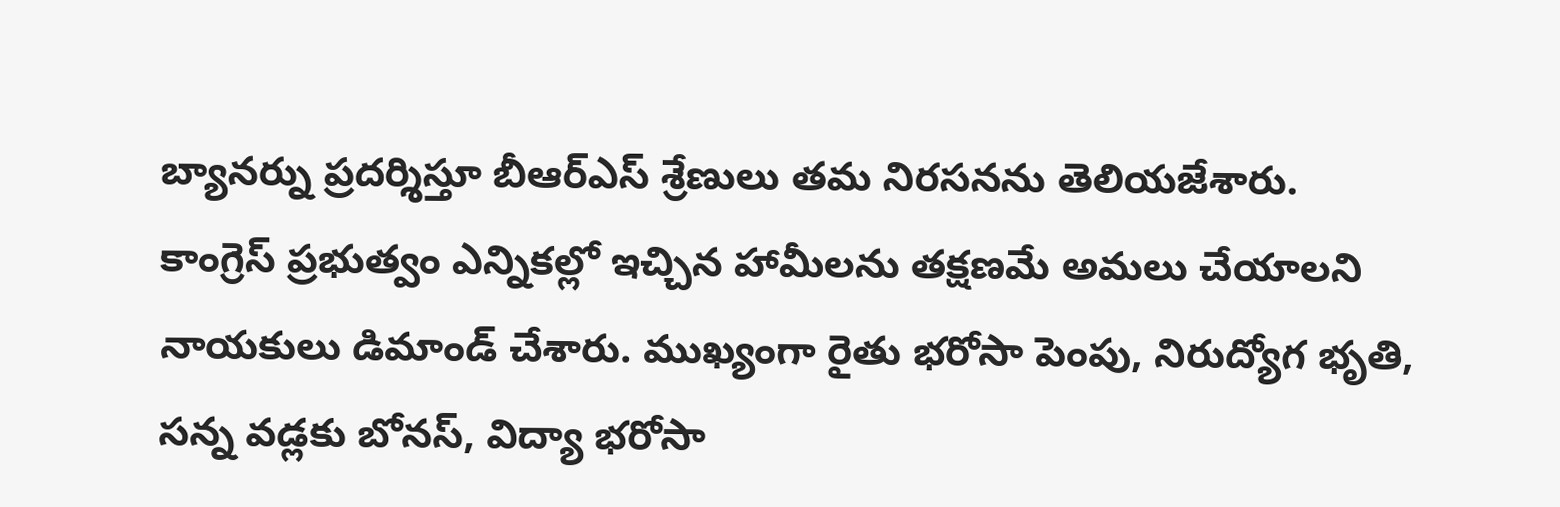బ్యానర్ను ప్రదర్శిస్తూ బీఆర్ఎస్ శ్రేణులు తమ నిరసనను తెలియజేశారు.
కాంగ్రెస్ ప్రభుత్వం ఎన్నికల్లో ఇచ్చిన హామీలను తక్షణమే అమలు చేయాలని నాయకులు డిమాండ్ చేశారు. ముఖ్యంగా రైతు భరోసా పెంపు, నిరుద్యోగ భృతి, సన్న వడ్లకు బోనస్, విద్యా భరోసా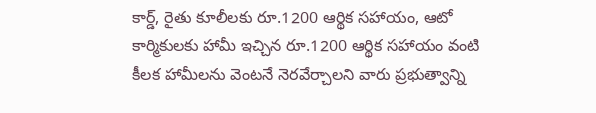కార్డ్, రైతు కూలీలకు రూ.1200 ఆర్థిక సహాయం, ఆటో కార్మికులకు హామీ ఇచ్చిన రూ.1200 ఆర్థిక సహాయం వంటి కీలక హామీలను వెంటనే నెరవేర్చాలని వారు ప్రభుత్వాన్ని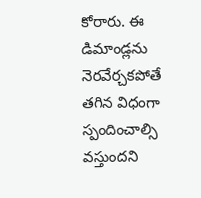కోరారు. ఈ డిమాండ్లను నెరవేర్చకపోతే తగిన విధంగా స్పందించాల్సి వస్తుందని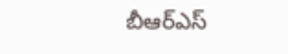బీఆర్ఎస్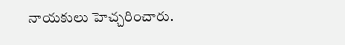నాయకులు హెచ్చరించారు.